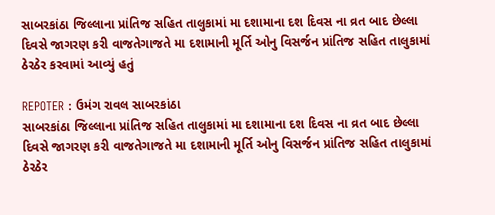સાબરકાંઠા જિલ્લાના પ્રાંતિજ સહિત તાલુકામાં મા દશામાના દશ દિવસ ના વ્રત બાદ છેલ્લા દિવસે જાગરણ કરી વાજતેગાજતે મા દશામાની મૂર્તિ ઓનુ વિસર્જન પ્રાંતિજ સહિત તાલુકામાં ઠેરઠેર કરવામાં આવ્યું હતું

REPOTER : ઉમંગ રાવલ સાબરકાંઠા
સાબરકાંઠા જિલ્લાના પ્રાંતિજ સહિત તાલુકામાં મા દશામાના દશ દિવસ ના વ્રત બાદ છેલ્લા દિવસે જાગરણ કરી વાજતેગાજતે મા દશામાની મૂર્તિ ઓનુ વિસર્જન પ્રાંતિજ સહિત તાલુકામાં ઠેરઠેર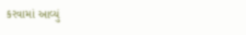કરવામાં આવ્યું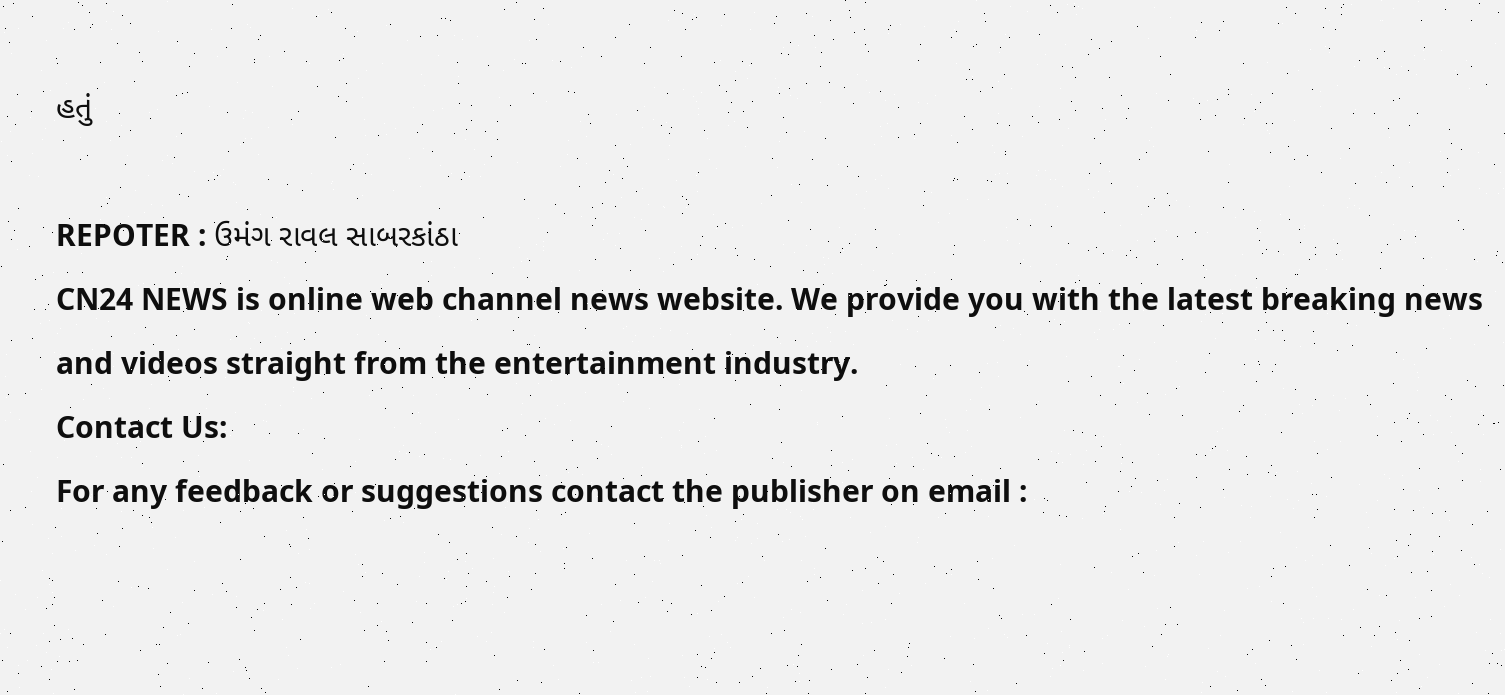હતું

REPOTER : ઉમંગ રાવલ સાબરકાંઠા
CN24 NEWS is online web channel news website. We provide you with the latest breaking news and videos straight from the entertainment industry.
Contact Us:
For any feedback or suggestions contact the publisher on email :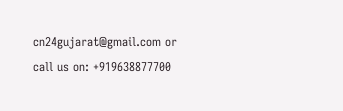cn24gujarat@gmail.com or call us on: +919638877700